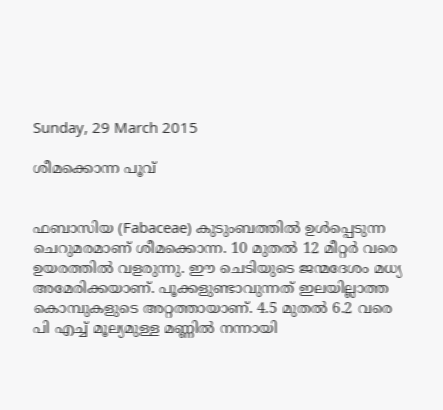Sunday, 29 March 2015

ശീമക്കൊന്ന പൂവ്


ഫബാസിയ (Fabaceae) കുടുംബത്തിൽ ഉൾപ്പെടുന്ന ചെറുമരമാണ് ശീമക്കൊന്ന. 10 മുതൽ 12 മീറ്റർ വരെ ഉയരത്തിൽ വളരുന്നു. ഈ ചെടിയുടെ ജന്മദേശം മധ്യ അമേരിക്കയാണ്. പൂക്കളുണ്ടാവുന്നത് ഇലയില്ലാത്ത കൊമ്പുകളുടെ അറ്റത്തായാണ്. 4.5 മുതൽ 6.2 വരെ പി എച്ച് മൂല്യമുള്ള മണ്ണിൽ നന്നായി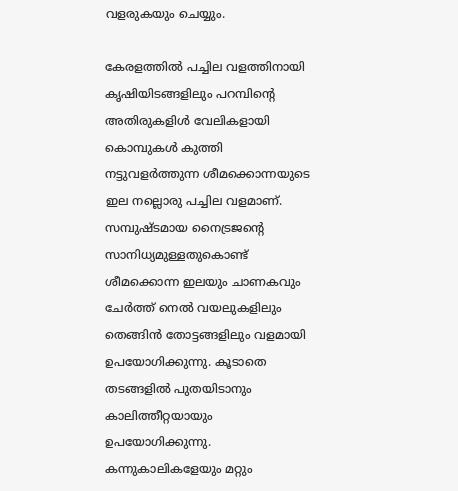വളരുകയും ചെയ്യും.

കേരളത്തിൽ പച്ചില വളത്തിനായി കൃഷിയിടങ്ങളിലും പറമ്പിന്റെ അതിരുകളിൾ വേലികളായി കൊമ്പുകൾ കുത്തി നട്ടുവളർത്തുന്ന ശീമക്കൊന്നയുടെ ഇല നല്ലൊരു പച്ചില വളമാണ്. സമ്പുഷ്ടമായ നൈട്രജന്റെ സാനിധ്യമുള്ളതുകൊണ്ട് ശീമക്കൊന്ന ഇലയും ചാണകവും ചേർത്ത് നെൽ വയലുകളിലും തെങ്ങിൻ തോട്ടങ്ങളിലും വളമായി ഉപയോഗിക്കുന്നു. കൂടാതെ തടങ്ങളിൽ പുതയിടാനും കാലിത്തീറ്റയായും ഉപയോഗിക്കുന്നു. കന്നുകാലികളേയും മറ്റും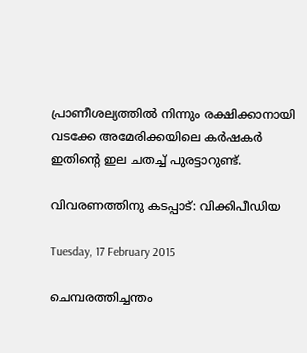പ്രാണീശല്യത്തിൽ നിന്നും രക്ഷിക്കാനായി വടക്കേ അമേരിക്കയിലെ കർഷകർ ഇതിന്റെ ഇല ചതച്ച് പുരട്ടാറുണ്ട്.

വിവരണത്തിനു കടപ്പാട്: വിക്കിപീഡിയ

Tuesday, 17 February 2015

ചെമ്പരത്തിച്ചന്തം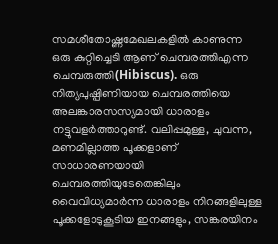സമശീതോഷ്ണമേഖലകളിൽ കാണുന്ന ഒരു കുറ്റിച്ചെടി ആണ്‌ ചെമ്പരത്തിഎന്ന ചെമ്പരുത്തി(Hibiscus). ഒരു നിത്യപുഷ്പിണിയായ ചെമ്പരത്തിയെ അലങ്കാരസസ്യമായി ധാരാളം നട്ടുവളർത്താറുണ്ട്. വലിപ്പമുള്ള, ചുവന്ന, മണമില്ലാത്ത പൂക്കളാണ് സാധാരണയായി ചെമ്പരത്തിയുടേതെങ്കിലും വൈവിധ്യമാർന്ന‍ ധാരാളം നിറങ്ങളിലുള്ള പൂക്കളോടുകൂടിയ ഇനങ്ങളും, സങ്കരയിനം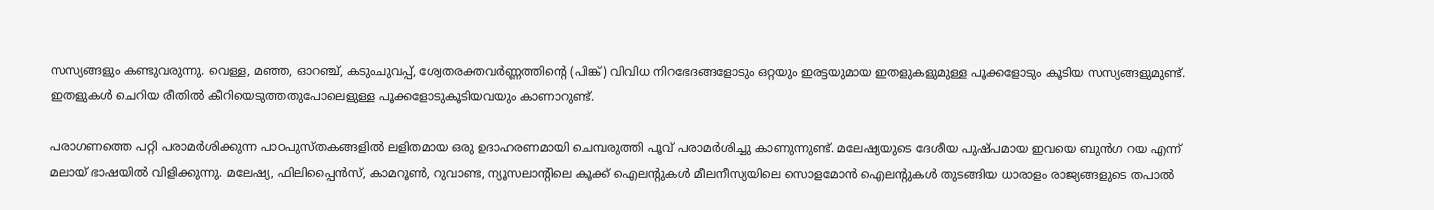സസ്യങ്ങളും കണ്ടുവരുന്നു. വെള്ള, മഞ്ഞ, ഓറഞ്ച്, കടുംചുവപ്പ്, ശ്വേതരക്തവർണ്ണത്തിന്റെ (പിങ്ക്) വിവിധ നിറഭേദങ്ങളോടും ഒറ്റയും ഇരട്ടയുമായ ഇതളുകളുമുള്ള പൂക്കളോടും കൂടിയ സസ്യങ്ങളുമുണ്ട്. ഇതളുകൾ ചെറിയ രീതിൽ കീറിയെടുത്തതുപോലെളുള്ള പൂക്കളോടുകൂടിയവയും കാണാറുണ്ട്.

പരാഗണത്തെ പറ്റി പരാമർശിക്കുന്ന പാഠപുസ്തകങ്ങളിൽ ലളിതമായ ഒരു ഉദാഹരണമായി ചെമ്പരുത്തി പൂവ് പരാമർശിച്ചു കാണുന്നുണ്ട്. മലേഷ്യയുടെ ദേശീയ പുഷ്പമായ ഇവയെ ബുൻഗ റയ എന്ന് മലായ് ഭാഷയിൽ വിളിക്കുന്നു. മലേഷ്യ, ഫിലിപ്പൈൻസ്, കാ‍മറൂൺ, റുവാണ്ട, ന്യൂസലാന്റിലെ കൂക്ക് ഐലന്റുകൾ മീലനീസ്യയിലെ സൊളമോൻ ഐലന്റുകൾ തുടങ്ങിയ ധാരാളം രാജ്യങ്ങളുടെ തപാൽ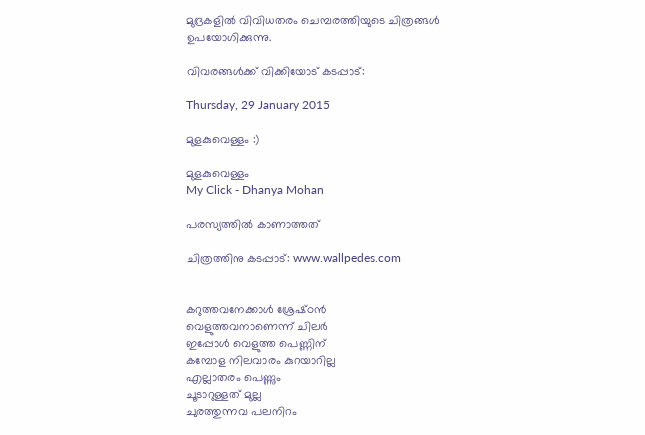മുദ്രകളിൽ വിവിധതരം ചെമ്പരത്തിയുടെ ചിത്രങ്ങൾ ഉപയോഗിക്കുന്നു.

വിവരങ്ങൾക്ക് വിക്കിയോട് കടപ്പാട്:

Thursday, 29 January 2015

മുളകുവെള്ളം :)

മുളകുവെള്ളം
My Click - Dhanya Mohan

പരസ്യത്തിൽ കാണാത്തത്

ചിത്രത്തിനു കടപ്പാട്: www.wallpedes.com


കറുത്തവനേക്കാൾ ശ്രേഷ്‌ഠൻ
വെളുത്തവനാണെന്ന് ചിലർ
ഇപ്പോൾ വെളുത്ത പെണ്ണിന്
കമ്പോള നിലവാരം കുറയാറില്ല
എല്ലാതരം പെണ്ണും
ചൂടാറുള്ളത് മുല്ല
ചുരത്തുന്നവ പലനിറം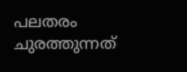പലതരം
ചുരത്തുന്നത്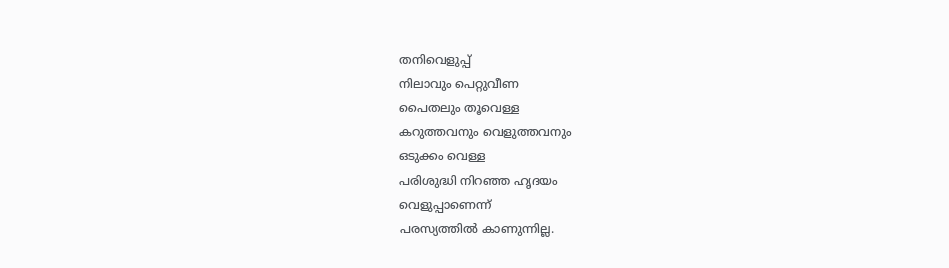തനിവെളുപ്പ്
നിലാവും പെറ്റുവീണ
പൈതലും തൂവെള്ള
കറുത്തവനും വെളുത്തവനും
ഒടുക്കം വെള്ള
പരിശുദ്ധി നിറഞ്ഞ ഹൃദയം
വെളുപ്പാണെന്ന്
പരസ്യത്തിൽ കാണുന്നില്ല.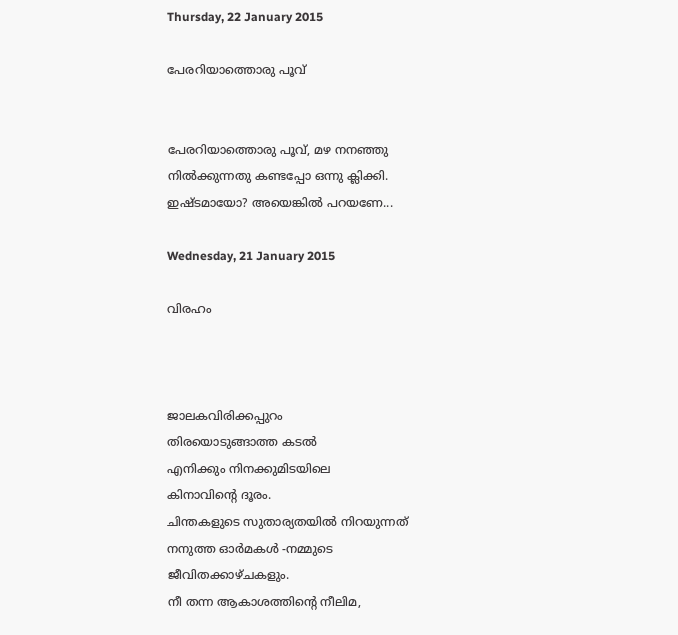Thursday, 22 January 2015

പേരറിയാത്തൊരു പൂവ്


പേരറിയാത്തൊരു പൂവ്, മഴ നനഞ്ഞു നിൽക്കുന്നതു കണ്ടപ്പോ ഒന്നു ക്ലിക്കി. ഇഷ്‌ടമായോ? അയെങ്കിൽ പറയണേ...

Wednesday, 21 January 2015

വിരഹം



ജാലകവിരിക്കപ്പുറം
തിരയൊടുങ്ങാത്ത കടൽ
എനിക്കും നിനക്കുമിടയിലെ
കിനാവിന്റെ ദൂരം.
ചിന്തകളുടെ സുതാര്യതയിൽ നിറയുന്നത്
നനുത്ത ഓർമകൾ -നമ്മുടെ
ജീവിതക്കാഴ്ചകളും.
നീ തന്ന ആകാശത്തിന്റെ നീലിമ,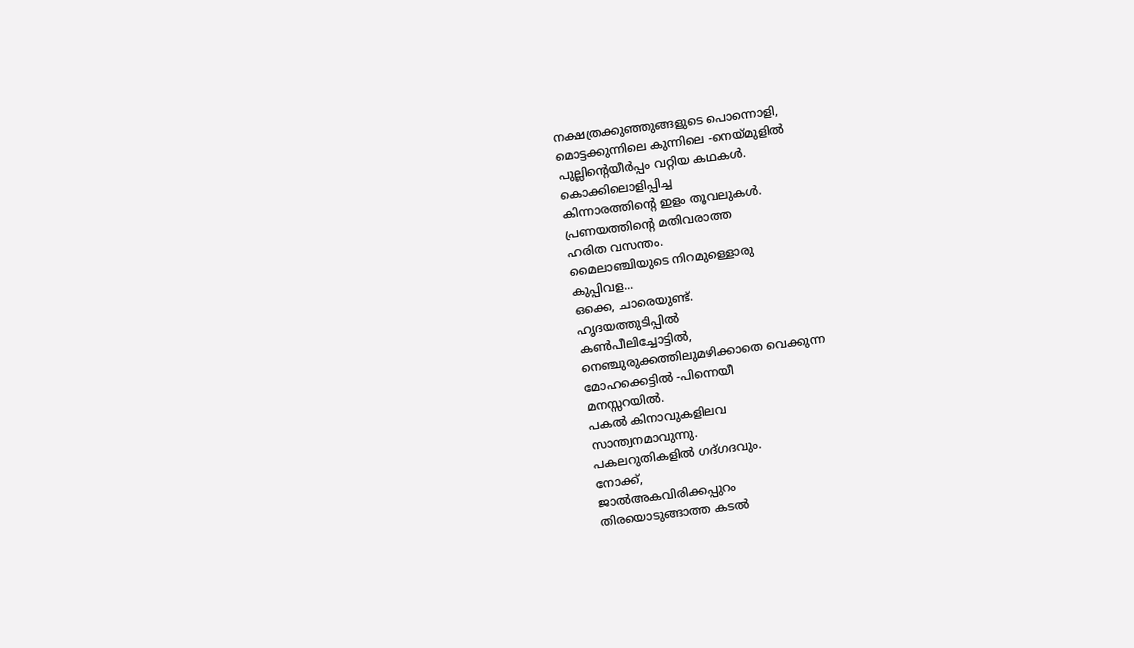നക്ഷത്രക്കുഞ്ഞുങ്ങളുടെ പൊന്നൊളി,
മൊട്ടക്കുന്നിലെ കുന്നിലെ -നെയ്മുളിൽ
പുല്ലിന്റെയീർപ്പം വറ്റിയ കഥകൾ.
കൊക്കിലൊളിപ്പിച്ച
കിന്നാരത്തിന്റെ ഇളം തൂവലുകൾ.
പ്രണയത്തിന്റെ മതിവരാത്ത
ഹരിത വസന്തം.
മൈലാഞ്ചിയുടെ നിറമുള്ളൊരു
കുപ്പിവള...
ഒക്കെ, ചാരെയുണ്ട്.
ഹൃദയത്തുടിപ്പിൽ
കൺപീലിച്ചോട്ടിൽ,
നെഞ്ചുരുക്കത്തിലുമഴിക്കാതെ വെക്കുന്ന
മോഹക്കെട്ടിൽ -പിന്നെയീ
മനസ്സറയിൽ.
പകൽ കിനാവുകളിലവ
സാന്ത്വനമാവുന്നു.
പകലറുതികളിൽ ഗദ്ഗദവും.
നോക്ക്,
ജാൽഅകവിരിക്കപ്പുറം
തിരയൊടുങ്ങാത്ത കടൽ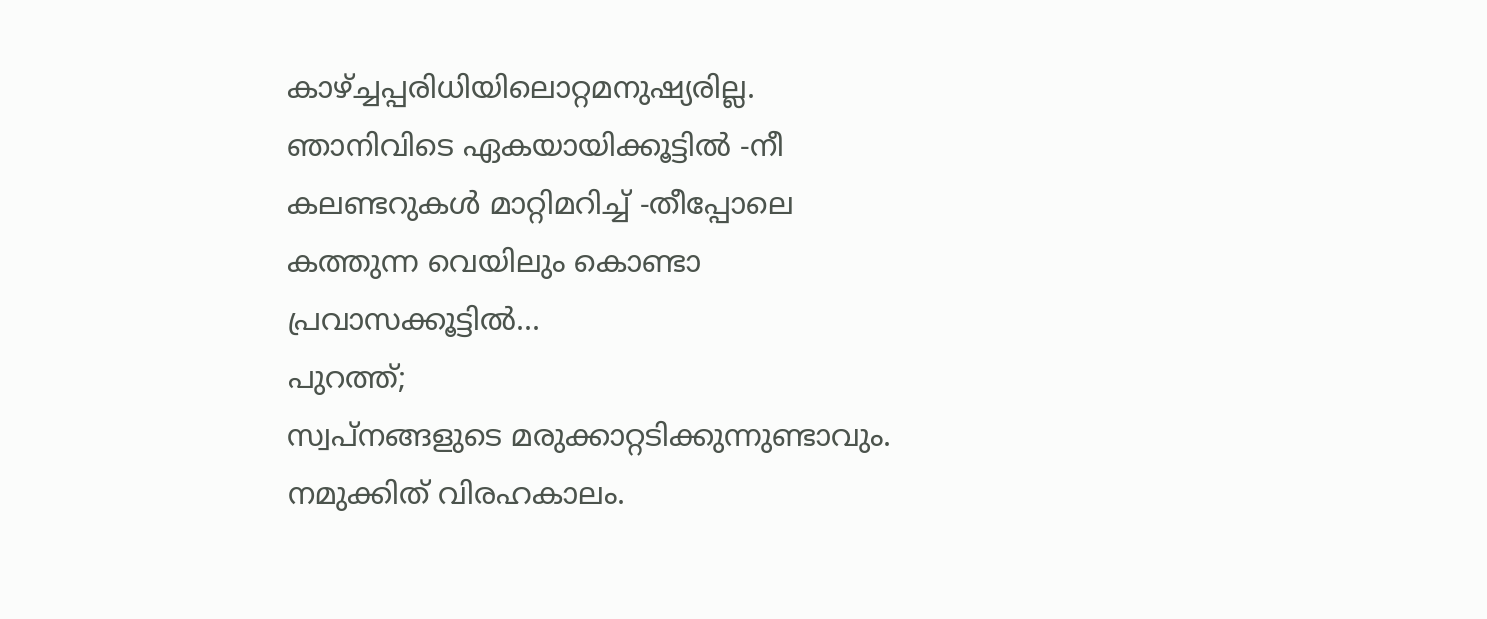കാഴ്ച്ചപ്പരിധിയിലൊറ്റമനുഷ്യരില്ല.
ഞാനിവിടെ ഏകയായിക്കൂട്ടിൽ -നീ
കലണ്ടറുകൾ മാറ്റിമറിച്ച് -തീപ്പോലെ
കത്തുന്ന വെയിലും കൊണ്ടാ
പ്രവാസക്കൂട്ടിൽ...
പുറത്ത്;
സ്വപ്നങ്ങളുടെ മരുക്കാറ്റടിക്കുന്നുണ്ടാവും.
നമുക്കിത് വിരഹകാലം.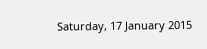Saturday, 17 January 2015